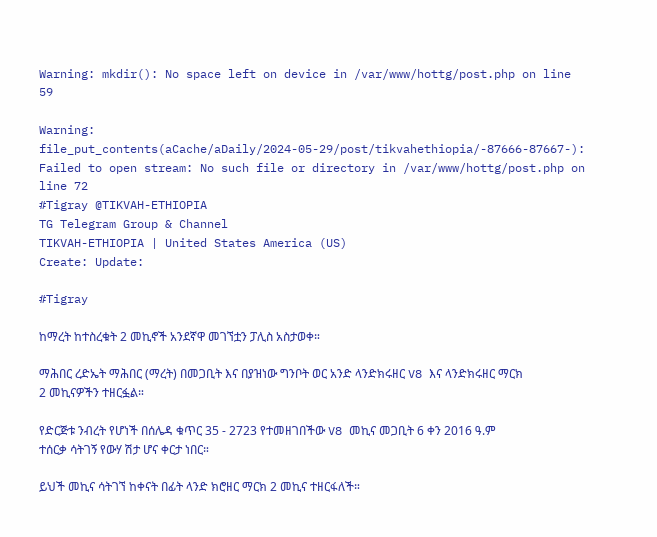Warning: mkdir(): No space left on device in /var/www/hottg/post.php on line 59

Warning: file_put_contents(aCache/aDaily/2024-05-29/post/tikvahethiopia/-87666-87667-): Failed to open stream: No such file or directory in /var/www/hottg/post.php on line 72
#Tigray @TIKVAH-ETHIOPIA
TG Telegram Group & Channel
TIKVAH-ETHIOPIA | United States America (US)
Create: Update:

#Tigray

ከማረት ከተስረቁት 2 መኪኖች አንደኛዋ መገኘቷን ፓሊስ አስታወቀ።

ማሕበር ረድኤት ማሕበር (ማረት) በመጋቢት እና በያዝነው ግንቦት ወር አንድ ላንድክሩዘር V8 እና ላንድክሩዘር ማርክ 2 መኪናዎችን ተዘርፏል።

የድርጅቱ ንብረት የሆነች በሰሌዳ ቁጥር 35 - 2723 የተመዘገበችው V8 መኪና መጋቢት 6 ቀን 2016 ዓ.ም ተሰርቃ ሳትገኝ የውሃ ሽታ ሆና ቀርታ ነበር።

ይህች መኪና ሳትገኘ ከቀናት በፊት ላንድ ክሮዘር ማርክ 2 መኪና ተዘርፋለች።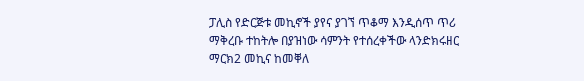ፓሊስ የድርጅቱ መኪኖች ያየና ያገኘ ጥቆማ እንዲሰጥ ጥሪ ማቅረቡ ተከትሎ በያዝነው ሳምንት የተሰረቀችው ላንድክሩዘር ማርክ2 መኪና ከመቐለ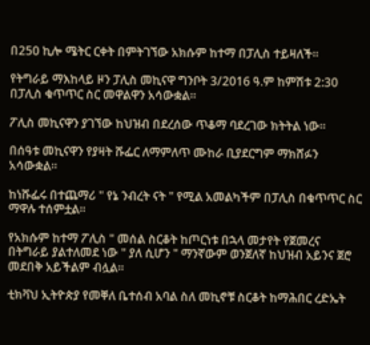በ250 ኪሎ ሜትር ርቀት በምትገኘው አክሱም ከተማ በፓሊስ ተይዛለች።

የትግራይ ማእከላይ ዞን ፓሊስ መኪናዋ ግንቦት 3/2016 ዓ.ም ከምሽቱ 2:30 በፓሊስ ቁጥጥር ስር መዋልዋን አሳውቋል።

ፖሊስ መኪናዋን ያገኘው ከህዝብ በደረሰው ጥቆማ ባደረገው ክትትል ነው።

በሰዓቱ መኪናዋን የያዛት ሹፌር ለማምለጥ ሙከራ ቢያደርግም ማክሸፉን አሳውቋል።

ከነሹፌሩ በተጨማሪ " የኔ ንብረት ናት " የሚል አመልካችም በፓሊስ በቁጥጥር ስር ማዋሉ ተሰምቷል።

የአክሱም ከተማ ፖሊስ " መሰል ስርቆት ከጦርነቱ በኋላ መታየት የጀመረና በትግራይ ያልተለመደ ነው " ያለ ሲሆን " ማንኛውም ወንጀለኛ ከህዝብ አይንና ጀሮ መደበቅ አይችልም ብሏል።

ቲክቫህ ኢትዮጵያ የመቐለ ቤተሰብ አባል ስለ መኪኖቹ ስርቆት ከማሕበር ረድኤት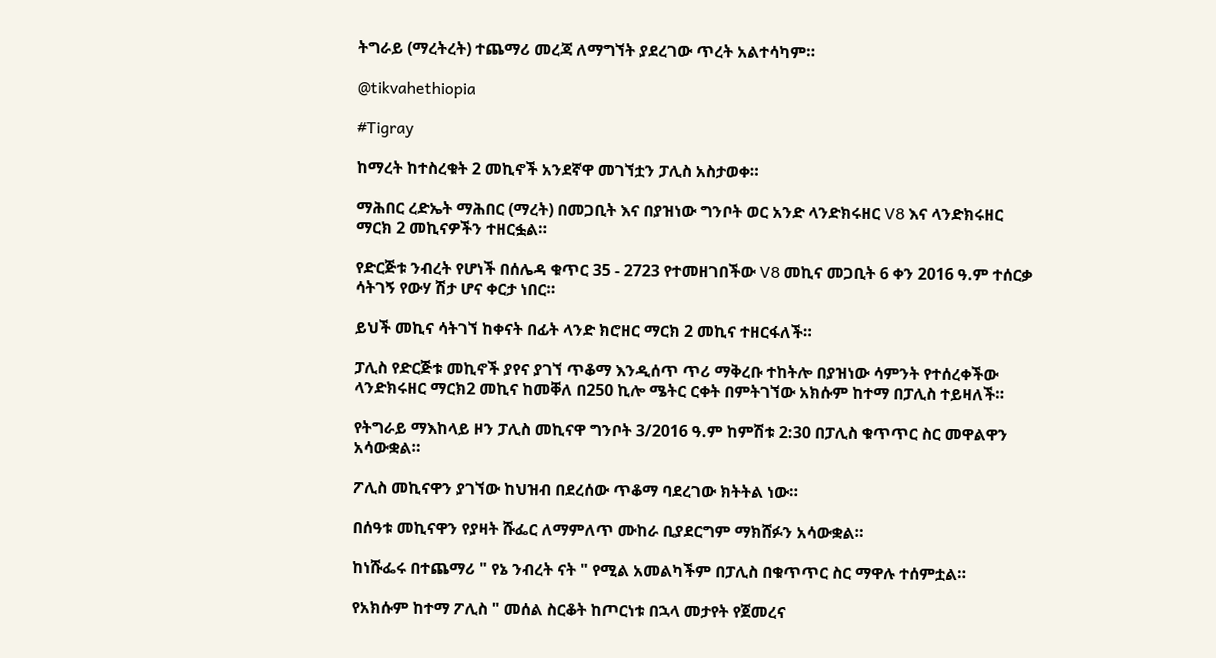ትግራይ (ማረትረት) ተጨማሪ መረጃ ለማግኘት ያደረገው ጥረት አልተሳካም።

@tikvahethiopia

#Tigray

ከማረት ከተስረቁት 2 መኪኖች አንደኛዋ መገኘቷን ፓሊስ አስታወቀ።

ማሕበር ረድኤት ማሕበር (ማረት) በመጋቢት እና በያዝነው ግንቦት ወር አንድ ላንድክሩዘር V8 እና ላንድክሩዘር ማርክ 2 መኪናዎችን ተዘርፏል።

የድርጅቱ ንብረት የሆነች በሰሌዳ ቁጥር 35 - 2723 የተመዘገበችው V8 መኪና መጋቢት 6 ቀን 2016 ዓ.ም ተሰርቃ ሳትገኝ የውሃ ሽታ ሆና ቀርታ ነበር።

ይህች መኪና ሳትገኘ ከቀናት በፊት ላንድ ክሮዘር ማርክ 2 መኪና ተዘርፋለች።

ፓሊስ የድርጅቱ መኪኖች ያየና ያገኘ ጥቆማ እንዲሰጥ ጥሪ ማቅረቡ ተከትሎ በያዝነው ሳምንት የተሰረቀችው ላንድክሩዘር ማርክ2 መኪና ከመቐለ በ250 ኪሎ ሜትር ርቀት በምትገኘው አክሱም ከተማ በፓሊስ ተይዛለች።

የትግራይ ማእከላይ ዞን ፓሊስ መኪናዋ ግንቦት 3/2016 ዓ.ም ከምሽቱ 2:30 በፓሊስ ቁጥጥር ስር መዋልዋን አሳውቋል።

ፖሊስ መኪናዋን ያገኘው ከህዝብ በደረሰው ጥቆማ ባደረገው ክትትል ነው።

በሰዓቱ መኪናዋን የያዛት ሹፌር ለማምለጥ ሙከራ ቢያደርግም ማክሸፉን አሳውቋል።

ከነሹፌሩ በተጨማሪ " የኔ ንብረት ናት " የሚል አመልካችም በፓሊስ በቁጥጥር ስር ማዋሉ ተሰምቷል።

የአክሱም ከተማ ፖሊስ " መሰል ስርቆት ከጦርነቱ በኋላ መታየት የጀመረና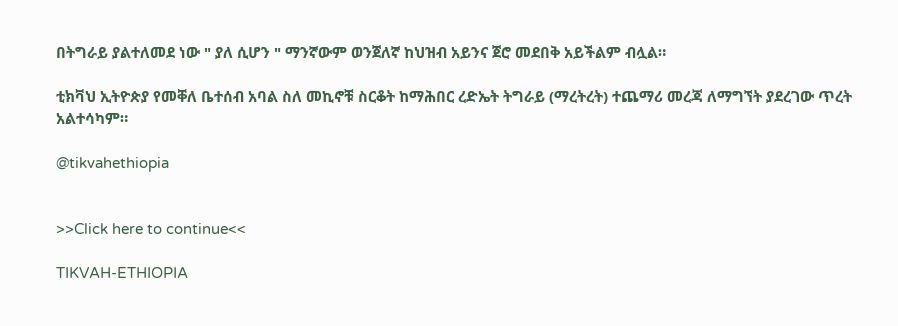በትግራይ ያልተለመደ ነው " ያለ ሲሆን " ማንኛውም ወንጀለኛ ከህዝብ አይንና ጀሮ መደበቅ አይችልም ብሏል።

ቲክቫህ ኢትዮጵያ የመቐለ ቤተሰብ አባል ስለ መኪኖቹ ስርቆት ከማሕበር ረድኤት ትግራይ (ማረትረት) ተጨማሪ መረጃ ለማግኘት ያደረገው ጥረት አልተሳካም።

@tikvahethiopia


>>Click here to continue<<

TIKVAH-ETHIOPIA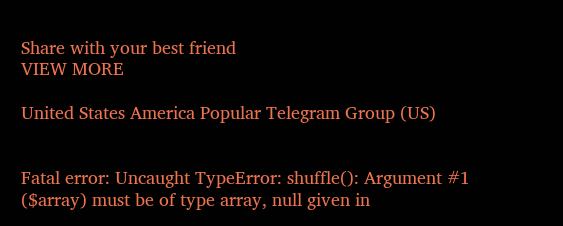Share with your best friend
VIEW MORE

United States America Popular Telegram Group (US)


Fatal error: Uncaught TypeError: shuffle(): Argument #1 ($array) must be of type array, null given in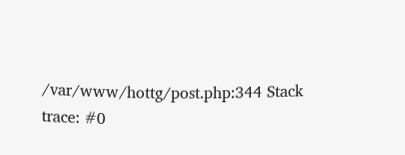/var/www/hottg/post.php:344 Stack trace: #0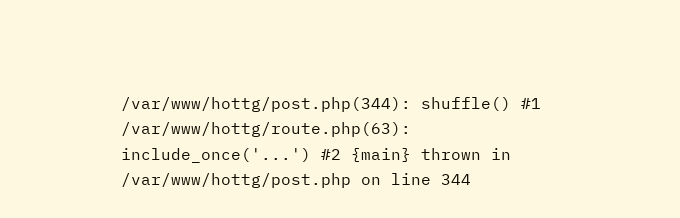/var/www/hottg/post.php(344): shuffle() #1 /var/www/hottg/route.php(63): include_once('...') #2 {main} thrown in /var/www/hottg/post.php on line 344